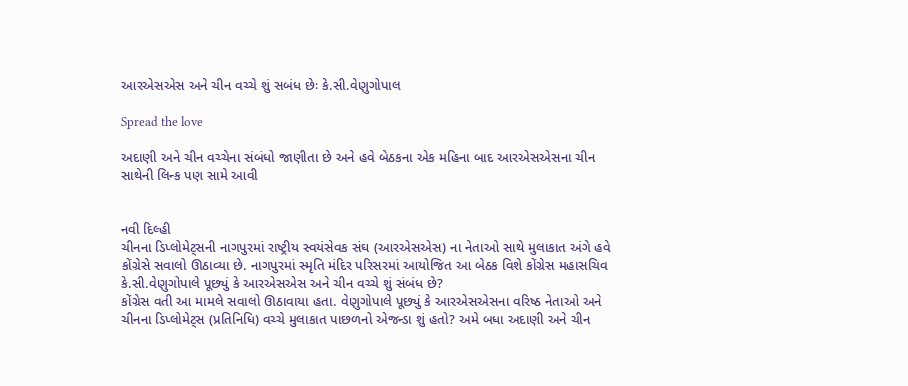આરએસએસ અને ચીન વચ્ચે શું સબંધ છેઃ કે.સી.વેણુગોપાલ

Spread the love

અદાણી અને ચીન વચ્ચેના સંબંધો જાણીતા છે અને હવે બેઠકના એક મહિના બાદ આરએસએસના ચીન સાથેની લિન્ક પણ સામે આવી


નવી દિલ્હી
ચીનના ડિપ્લોમેટ્સની નાગપુરમાં રાષ્ટ્રીય સ્વયંસેવક સંઘ (આરએસએસ) ના નેતાઓ સાથે મુલાકાત અંગે હવે કોંગ્રેસે સવાલો ઊઠાવ્યા છે. નાગપુરમાં સ્મૃતિ મંદિર પરિસરમાં આયોજિત આ બેઠક વિશે કોંગ્રેસ મહાસચિવ કે.સી.વેણુગોપાલે પૂછ્યું કે આરએસએસ અને ચીન વચ્ચે શું સંબંધ છે?
કોંગ્રેસ વતી આ મામલે સવાલો ઊઠાવાયા હતા. વેણુગોપાલે પૂછ્યું કે આરએસએસના વરિષ્ઠ નેતાઓ અને ચીનના ડિપ્લોમેટ્સ (પ્રતિનિધિ) વચ્ચે મુલાકાત પાછળનો એજન્ડા શું હતો? અમે બધા અદાણી અને ચીન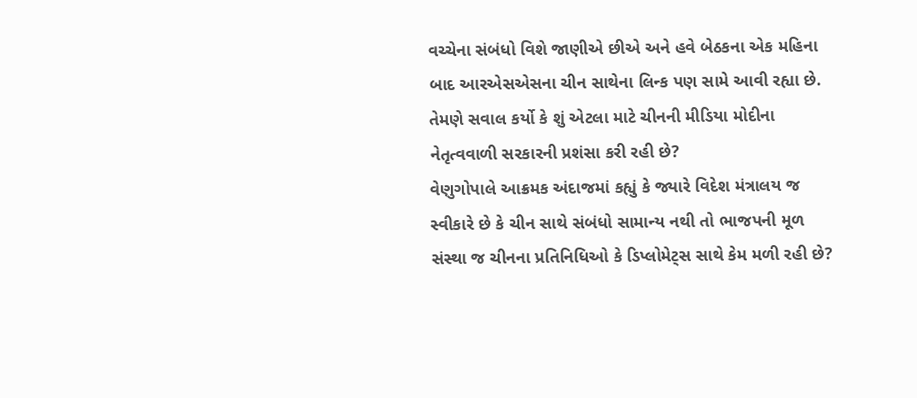વચ્ચેના સંબંધો વિશે જાણીએ છીએ અને હવે બેઠકના એક મહિના બાદ આરએસએસના ચીન સાથેના લિન્ક પણ સામે આવી રહ્યા છે. તેમણે સવાલ કર્યો કે શું એટલા માટે ચીનની મીડિયા મોદીના નેતૃત્વવાળી સરકારની પ્રશંસા કરી રહી છે?
વેણુગોપાલે આક્રમક અંદાજમાં કહ્યું કે જ્યારે વિદેશ મંત્રાલય જ સ્વીકારે છે કે ચીન સાથે સંબંધો સામાન્ય નથી તો ભાજપની મૂળ સંસ્થા જ ચીનના પ્રતિનિધિઓ કે ડિપ્લોમેટ્સ સાથે કેમ મળી રહી છે?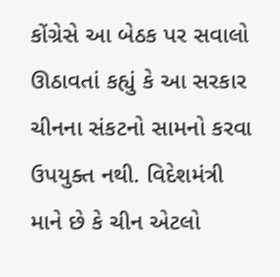કોંગ્રેસે આ બેઠક પર સવાલો ઊઠાવતાં કહ્યું કે આ સરકાર ચીનના સંકટનો સામનો કરવા ઉપયુક્ત નથી. વિદેશમંત્રી માને છે કે ચીન એટલો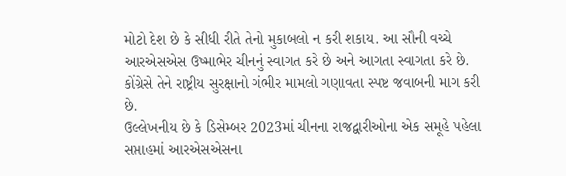મોટો દેશ છે કે સીધી રીતે તેનો મુકાબલો ન કરી શકાય. આ સૌની વચ્ચે આરએસએસ ઉષ્માભેર ચીનનું સ્વાગત કરે છે અને આગતા સ્વાગતા કરે છે. કોંગ્રેસે તેને રાષ્ટ્રીય સુરક્ષાનો ગંભીર મામલો ગણાવતા સ્પષ્ટ જવાબની માગ કરી છે.
ઉલ્લેખનીય છે કે ડિસેમ્બર 2023માં ચીનના રાજદ્વારીઓના એક સમૂહે પહેલા સપ્તાહમાં આરએસએસના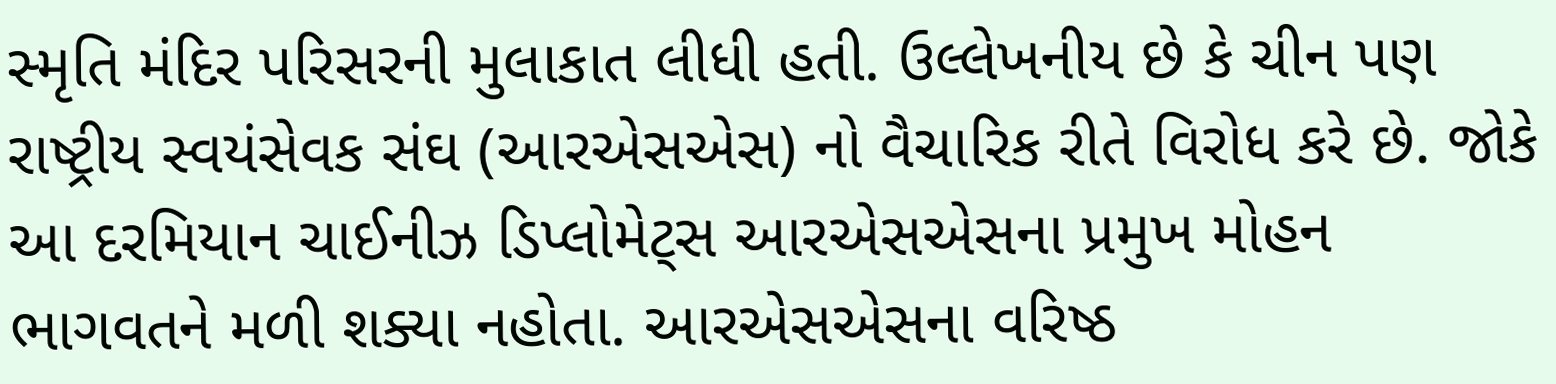સ્મૃતિ મંદિર પરિસરની મુલાકાત લીધી હતી. ઉલ્લેખનીય છે કે ચીન પણ રાષ્ટ્રીય સ્વયંસેવક સંઘ (આરએસએસ) નો વૈચારિક રીતે વિરોધ કરે છે. જોકે આ દરમિયાન ચાઈનીઝ ડિપ્લોમેટ્સ આરએસએસના પ્રમુખ મોહન ભાગવતને મળી શક્યા નહોતા. આરએસએસના વરિષ્ઠ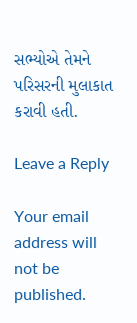સભ્યોએ તેમને પરિસરની મુલાકાત કરાવી હતી.

Leave a Reply

Your email address will not be published.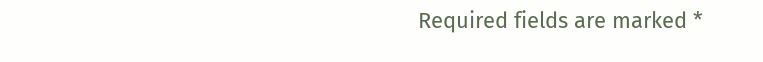Required fields are marked *